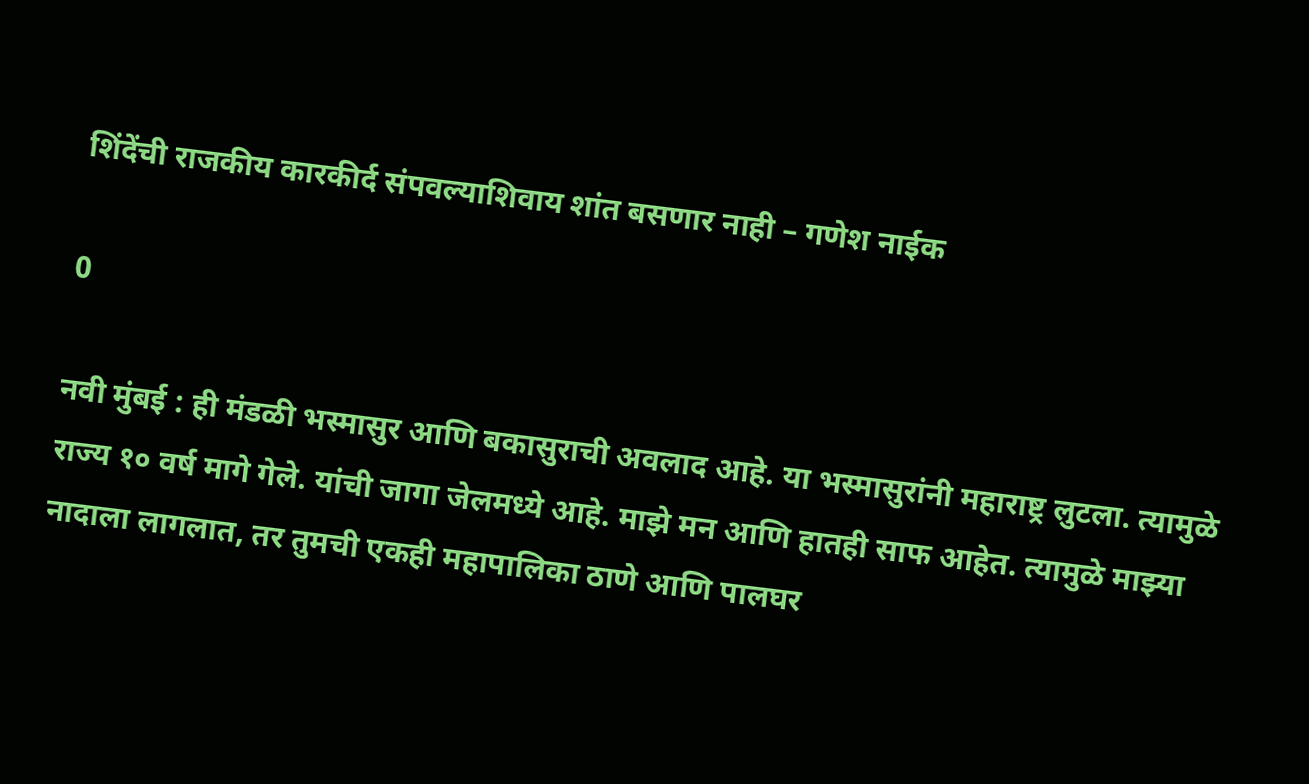शिंदेंची राजकीय कारकीर्द संपवल्याशिवाय शांत बसणार नाही – गणेश नाईक

0

नवी मुंबई : ही मंडळी भस्मासुर आणि बकासुराची अवलाद आहे. या भस्मासुरांनी महाराष्ट्र लुटला. त्यामुळे राज्य १० वर्ष मागे गेले. यांची जागा जेलमध्ये आहे. माझे मन आणि हातही साफ आहेत. त्यामुळे माझ्या नादाला लागलात, तर तुमची एकही महापालिका ठाणे आणि पालघर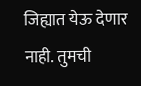जिह्यात येऊ देणार नाही. तुमची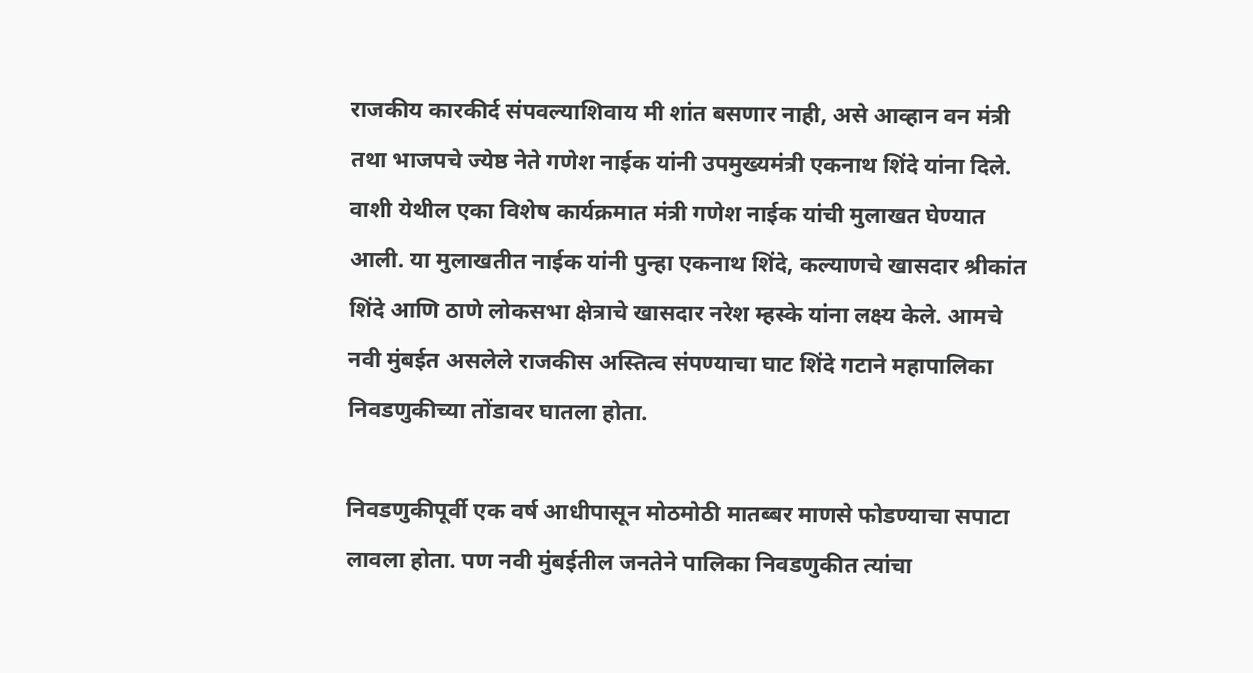राजकीय कारकीर्द संपवल्याशिवाय मी शांत बसणार नाही, असे आव्हान वन मंत्री तथा भाजपचे ज्येष्ठ नेते गणेश नाईक यांनी उपमुख्यमंत्री एकनाथ शिंदे यांना दिले. वाशी येथील एका विशेष कार्यक्रमात मंत्री गणेश नाईक यांची मुलाखत घेण्यात आली. या मुलाखतीत नाईक यांनी पुन्हा एकनाथ शिंदे, कल्याणचे खासदार श्रीकांत शिंदे आणि ठाणे लोकसभा क्षेत्राचे खासदार नरेश म्हस्के यांना लक्ष्य केले. आमचे नवी मुंबईत असलेले राजकीस अस्तित्व संपण्याचा घाट शिंदे गटाने महापालिका निवडणुकीच्या तोंडावर घातला होता.

निवडणुकीपूर्वी एक वर्ष आधीपासून मोठमोठी मातब्बर माणसे फोडण्याचा सपाटा लावला होता. पण नवी मुंबईतील जनतेने पालिका निवडणुकीत त्यांचा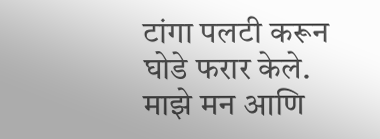टांगा पलटी करून घोडे फरार केले. माझे मन आणि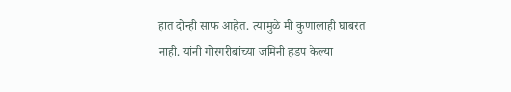हात दोन्ही साफ आहेत. त्यामुळे मी कुणालाही घाबरत नाही. यांनी गोरगरीबांच्या जमिनी हडप केल्या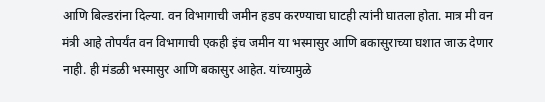आणि बिल्डरांना दिल्या. वन विभागाची जमीन हडप करण्याचा घाटही त्यांनी घातला होता. मात्र मी वन मंत्री आहे तोपर्यंत वन विभागाची एकही इंच जमीन या भस्मासुर आणि बकासुराच्या घशात जाऊ देणार नाही. ही मंडळी भस्मासुर आणि बकासुर आहेत. यांच्यामुळे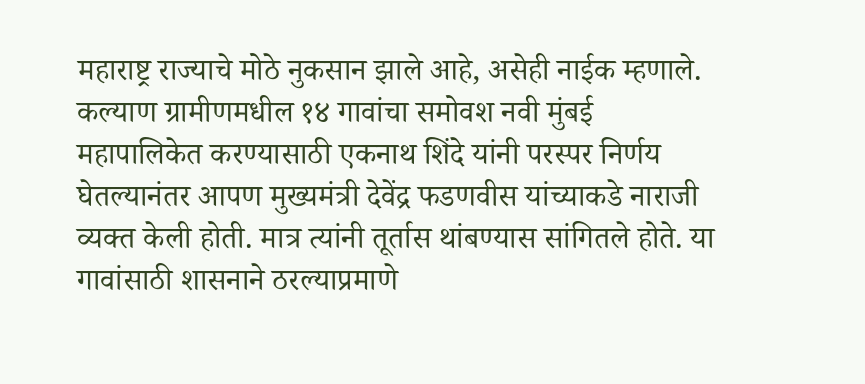महाराष्ट्र राज्याचे मोठे नुकसान झाले आहे, असेही नाईक म्हणाले. कल्याण ग्रामीणमधील १४ गावांचा समोवश नवी मुंबई महापालिकेत करण्यासाठी एकनाथ शिंदे यांनी परस्पर निर्णय घेतल्यानंतर आपण मुख्यमंत्री देवेंद्र फडणवीस यांच्याकडे नाराजी व्यक्त केली होती. मात्र त्यांनी तूर्तास थांबण्यास सांगितले होते. या गावांसाठी शासनाने ठरल्याप्रमाणे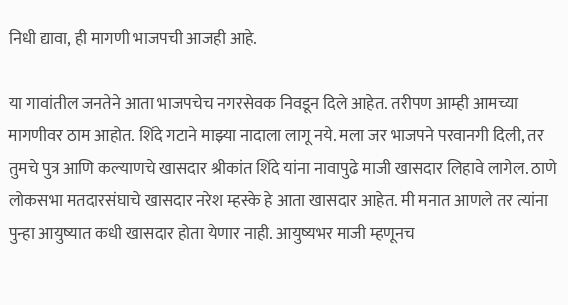निधी द्यावा, ही मागणी भाजपची आजही आहे.

या गावांतील जनतेने आता भाजपचेच नगरसेवक निवडून दिले आहेत. तरीपण आम्ही आमच्या मागणीवर ठाम आहोत. शिंदे गटाने माझ्या नादाला लागू नये. मला जर भाजपने परवानगी दिली, तर तुमचे पुत्र आणि कल्याणचे खासदार श्रीकांत शिंदे यांना नावापुढे माजी खासदार लिहावे लागेल. ठाणे लोकसभा मतदारसंघाचे खासदार नरेश म्हस्के हे आता खासदार आहेत. मी मनात आणले तर त्यांना पुन्हा आयुष्यात कधी खासदार होता येणार नाही. आयुष्यभर माजी म्हणूनच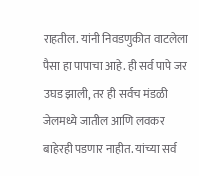राहतील. यांनी निवडणुकीत वाटलेला पैसा हा पापाचा आहे. ही सर्व पापे जर उघड झाली, तर ही सर्वच मंडळी जेलमध्ये जातील आणि लवकर बाहेरही पडणार नाहीत. यांच्या सर्व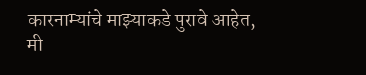कारनाम्यांचे माझ्याकडे पुरावे आहेत, मी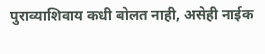पुराव्याशिवाय कधी बोलत नाही, असेही नाईक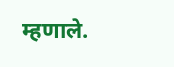म्हणाले.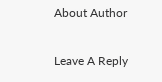About Author

Leave A Reply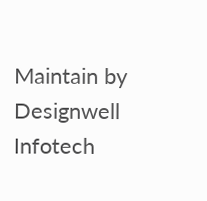Maintain by Designwell Infotech